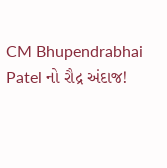CM Bhupendrabhai Patel નો રૌદ્ર અંદાજ!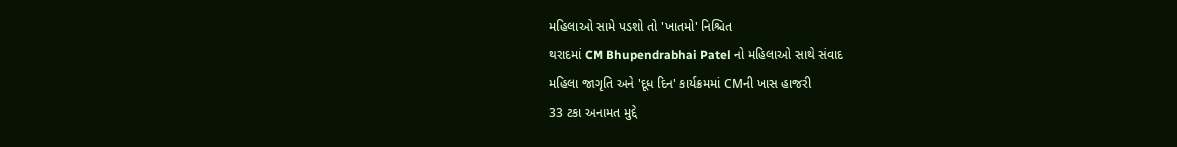મહિલાઓ સામે પડશો તો 'ખાતમો' નિશ્ચિત
થરાદમાં CM Bhupendrabhai Patel નો મહિલાઓ સાથે સંવાદ
મહિલા જાગૃતિ અને 'દૂધ દિન' કાર્યક્રમમાં CMની ખાસ હાજરી
33 ટકા અનામત મુદ્દે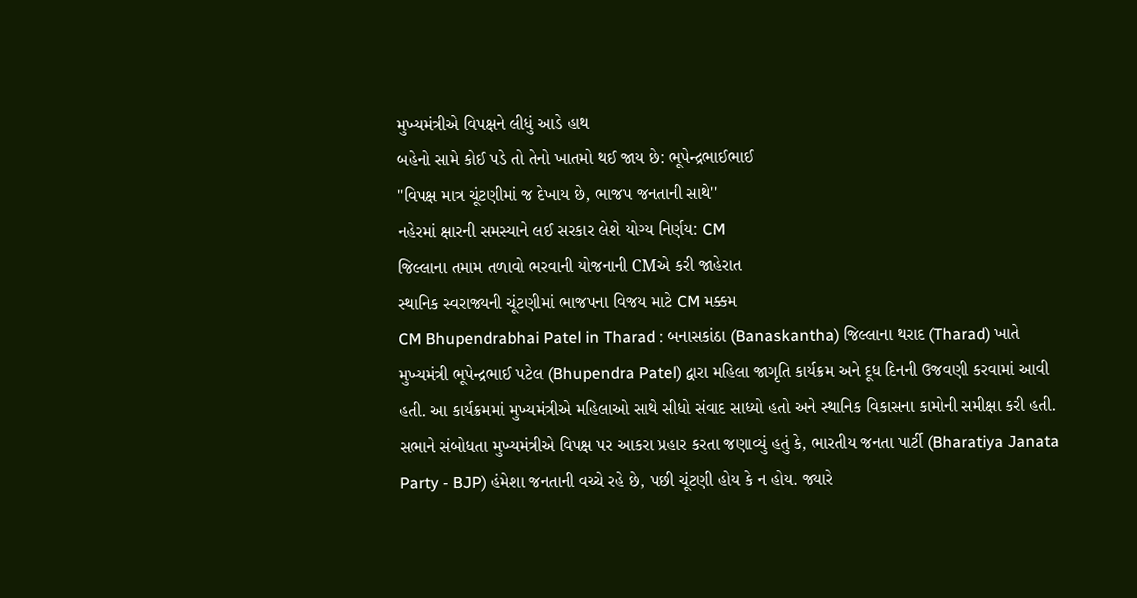મુખ્યમંત્રીએ વિપક્ષને લીધું આડે હાથ
બહેનો સામે કોઈ પડે તો તેનો ખાતમો થઈ જાય છે: ભૂપેન્દ્રભાઈભાઈ
''વિપક્ષ માત્ર ચૂંટણીમાં જ દેખાય છે, ભાજપ જનતાની સાથે''
નહેરમાં ક્ષારની સમસ્યાને લઈ સરકાર લેશે યોગ્ય નિર્ણય: CM
જિલ્લાના તમામ તળાવો ભરવાની યોજનાની CMએ કરી જાહેરાત
સ્થાનિક સ્વરાજ્યની ચૂંટણીમાં ભાજપના વિજય માટે CM મક્કમ
CM Bhupendrabhai Patel in Tharad : બનાસકાંઠા (Banaskantha) જિલ્લાના થરાદ (Tharad) ખાતે મુખ્યમંત્રી ભૂપેન્દ્રભાઈ પટેલ (Bhupendra Patel) દ્વારા મહિલા જાગૃતિ કાર્યક્રમ અને દૂધ દિનની ઉજવણી કરવામાં આવી હતી. આ કાર્યક્રમમાં મુખ્યમંત્રીએ મહિલાઓ સાથે સીધો સંવાદ સાધ્યો હતો અને સ્થાનિક વિકાસના કામોની સમીક્ષા કરી હતી. સભાને સંબોધતા મુખ્યમંત્રીએ વિપક્ષ પર આકરા પ્રહાર કરતા જણાવ્યું હતું કે, ભારતીય જનતા પાર્ટી (Bharatiya Janata Party - BJP) હંમેશા જનતાની વચ્ચે રહે છે, પછી ચૂંટણી હોય કે ન હોય. જ્યારે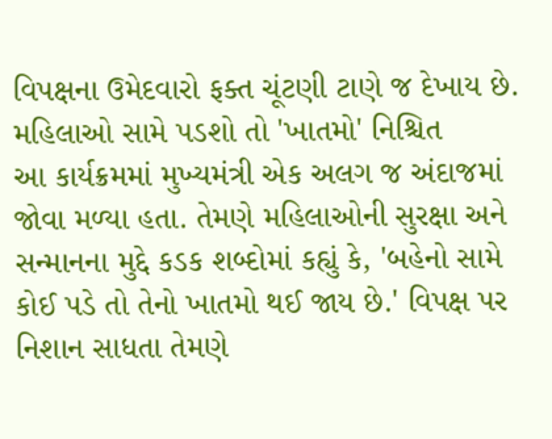વિપક્ષના ઉમેદવારો ફક્ત ચૂંટણી ટાણે જ દેખાય છે.
મહિલાઓ સામે પડશો તો 'ખાતમો' નિશ્ચિત
આ કાર્યક્રમમાં મુખ્યમંત્રી એક અલગ જ અંદાજમાં જોવા મળ્યા હતા. તેમણે મહિલાઓની સુરક્ષા અને સન્માનના મુદ્દે કડક શબ્દોમાં કહ્યું કે, 'બહેનો સામે કોઈ પડે તો તેનો ખાતમો થઈ જાય છે.' વિપક્ષ પર નિશાન સાધતા તેમણે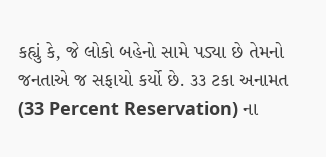કહ્યું કે, જે લોકો બહેનો સામે પડ્યા છે તેમનો જનતાએ જ સફાયો કર્યો છે. ૩૩ ટકા અનામત (33 Percent Reservation) ના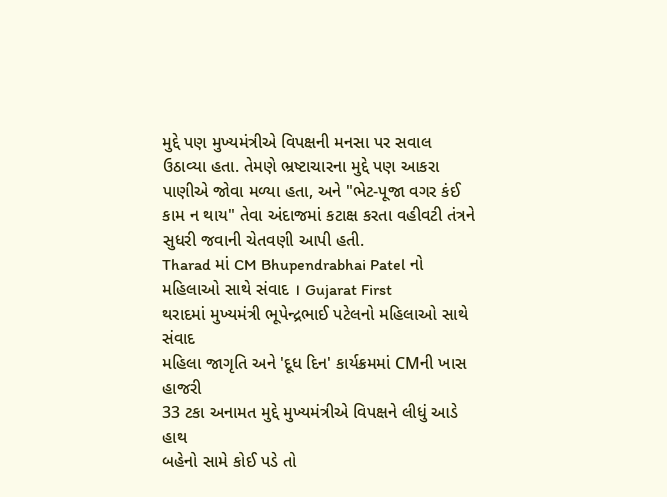મુદ્દે પણ મુખ્યમંત્રીએ વિપક્ષની મનસા પર સવાલ ઉઠાવ્યા હતા. તેમણે ભ્રષ્ટાચારના મુદ્દે પણ આકરા પાણીએ જોવા મળ્યા હતા, અને "ભેટ-પૂજા વગર કંઈ કામ ન થાય" તેવા અંદાજમાં કટાક્ષ કરતા વહીવટી તંત્રને સુધરી જવાની ચેતવણી આપી હતી.
Tharad માં CM Bhupendrabhai Patel નો મહિલાઓ સાથે સંવાદ । Gujarat First
થરાદમાં મુખ્યમંત્રી ભૂપેન્દ્રભાઈ પટેલનો મહિલાઓ સાથે સંવાદ
મહિલા જાગૃતિ અને 'દૂધ દિન' કાર્યક્રમમાં CMની ખાસ હાજરી
33 ટકા અનામત મુદ્દે મુખ્યમંત્રીએ વિપક્ષને લીધું આડે હાથ
બહેનો સામે કોઈ પડે તો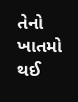તેનો ખાતમો થઈ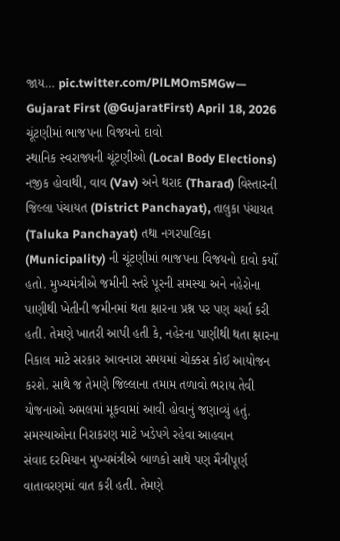જાય… pic.twitter.com/PlLMOm5MGw— Gujarat First (@GujaratFirst) April 18, 2026
ચૂંટણીમાં ભાજપના વિજયનો દાવો
સ્થાનિક સ્વરાજ્યની ચૂંટણીઓ (Local Body Elections) નજીક હોવાથી, વાવ (Vav) અને થરાદ (Tharad) વિસ્તારની જિલ્લા પંચાયત (District Panchayat), તાલુકા પંચાયત (Taluka Panchayat) તથા નગરપાલિકા (Municipality) ની ચૂંટણીમાં ભાજપના વિજયનો દાવો કર્યો હતો. મુખ્યમંત્રીએ જમીની સ્તરે પૂરની સમસ્યા અને નહેરોના પાણીથી ખેતીની જમીનમાં થતા ક્ષારના પ્રશ્ન પર પણ ચર્ચા કરી હતી. તેમણે ખાતરી આપી હતી કે, નહેરના પાણીથી થતા ક્ષારના નિકાલ માટે સરકાર આવનારા સમયમાં ચોક્કસ કોઈ આયોજન કરશે. સાથે જ તેમણે જિલ્લાના તમામ તળાવો ભરાય તેવી યોજનાઓ અમલમાં મૂકવામાં આવી હોવાનું જણાવ્યું હતું.
સમસ્યાઓના નિરાકરણ માટે ખડેપગે રહેવા આહવાન
સંવાદ દરમિયાન મુખ્યમંત્રીએ બાળકો સાથે પણ મૈત્રીપૂર્ણ વાતાવરણમાં વાત કરી હતી. તેમણે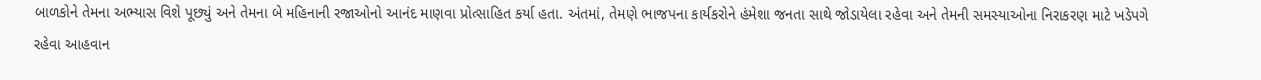બાળકોને તેમના અભ્યાસ વિશે પૂછ્યું અને તેમના બે મહિનાની રજાઓનો આનંદ માણવા પ્રોત્સાહિત કર્યા હતા. અંતમાં, તેમણે ભાજપના કાર્યકરોને હંમેશા જનતા સાથે જોડાયેલા રહેવા અને તેમની સમસ્યાઓના નિરાકરણ માટે ખડેપગે રહેવા આહવાન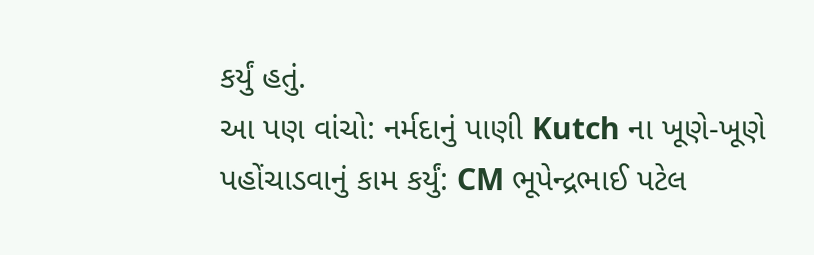કર્યું હતું.
આ પણ વાંચો: નર્મદાનું પાણી Kutch ના ખૂણે-ખૂણે પહોંચાડવાનું કામ કર્યું: CM ભૂપેન્દ્રભાઈ પટેલ